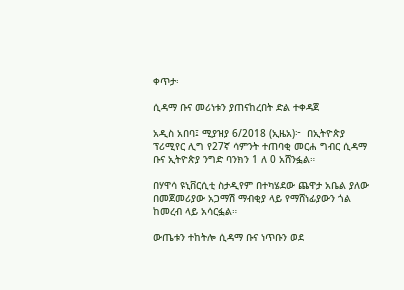ቀጥታ፡

ሲዳማ ቡና መሪነቱን ያጠናከረበት ድል ተቀዳጀ

አዲስ አበባ፤ ሚያዝያ 6/2018 (ኢዜአ)፦  በኢትዮጵያ ፕሪሚየር ሊግ የ27ኛ ሳምንት ተጠባቂ መርሐ ግብር ሲዳማ ቡና ኢትዮጵያ ንግድ ባንክን 1 ለ 0 አሸንፏል።

በሃዋሳ ዩኒቨርሲቲ ስታዲየም በተካሄደው ጨዋታ አቤል ያለው በመጀመሪያው አጋማሽ ማብቂያ ላይ የማሸነፊያውን ጎል ከመረብ ላይ አሳርፏል።

ውጤቱን ተከትሎ ሲዳማ ቡና ነጥቡን ወደ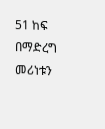51 ከፍ በማድረግ መሪነቱን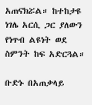አጠናክሯል። ከተከታዩ ነገሌ አርሲ ጋር ያለውን የነጥብ ልዩነት ወደ ስምንት ከፍ አድርጓል።

ቡድኑ በአጠቃላይ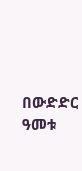በውድድር ዓመቱ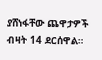ያሸነፋቸው ጨዋታዎች ብዛት 14 ደርሰዋል።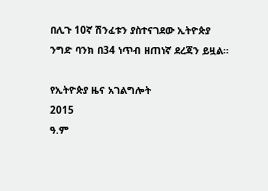በሊጉ 10ኛ ሽንፈቱን ያስተናገደው ኢትዮጵያ ንግድ ባንክ በ34 ነጥብ ዘጠነኛ ደረጃን ይዟል።

የኢትዮጵያ ዜና አገልግሎት
2015
ዓ.ም